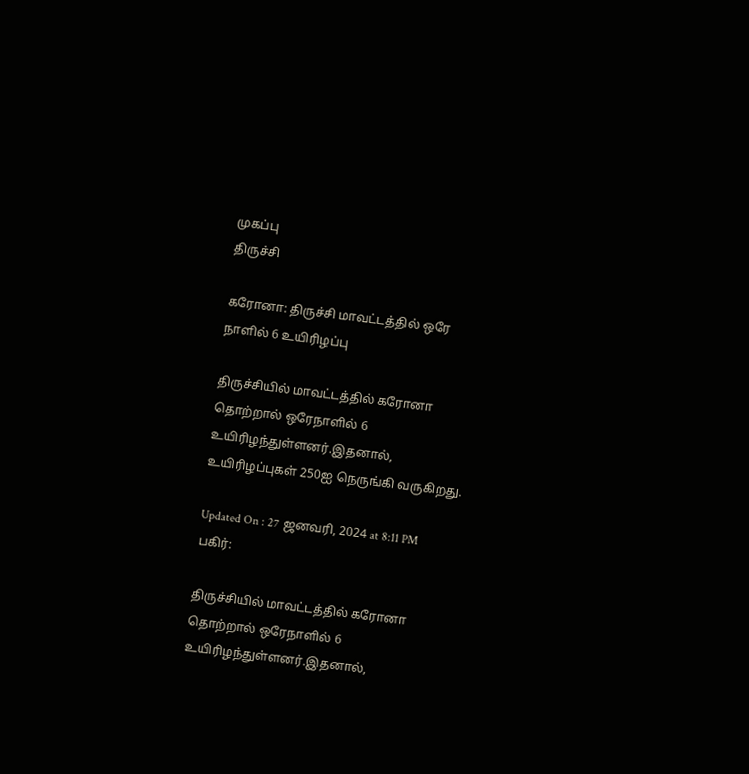முகப்பு
திருச்சி

கரோனா: திருச்சி மாவட்டத்தில் ஒரே நாளில் 6 உயிரிழப்பு

திருச்சியில் மாவட்டத்தில் கரோனா தொற்றால் ஒரேநாளில் 6 உயிரிழந்துள்ளனர்.இதனால், உயிரிழப்புகள் 250ஐ நெருங்கி வருகிறது.

Updated On : 27 ஜனவரி, 2024 at 8:11 PM
பகிர்:

திருச்சியில் மாவட்டத்தில் கரோனா தொற்றால் ஒரேநாளில் 6 உயிரிழந்துள்ளனர்.இதனால்,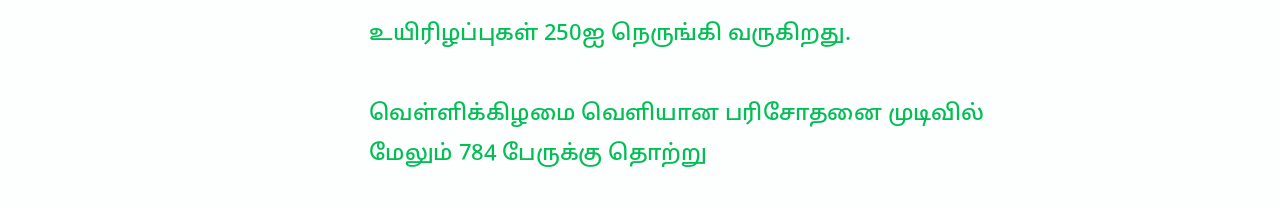உயிரிழப்புகள் 250ஐ நெருங்கி வருகிறது.

வெள்ளிக்கிழமை வெளியான பரிசோதனை முடிவில் மேலும் 784 பேருக்கு தொற்று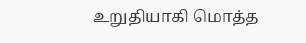உறுதியாகி மொத்த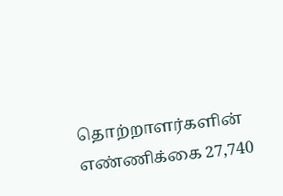தொற்றாளர்களின் எண்ணிக்கை 27,740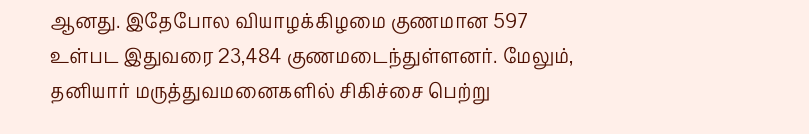ஆனது. இதேபோல வியாழக்கிழமை குணமான 597 உள்பட இதுவரை 23,484 குணமடைந்துள்ளனர். மேலும், தனியார் மருத்துவமனைகளில் சிகிச்சை பெற்று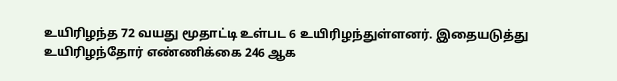உயிரிழந்த 72 வயது மூதாட்டி உள்பட 6 உயிரிழந்துள்ளனர். இதையடுத்து உயிரிழந்தோர் எண்ணிக்கை 246 ஆக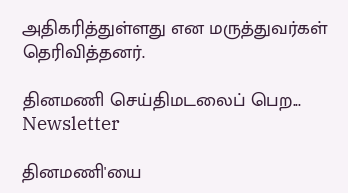அதிகரித்துள்ளது என மருத்துவர்கள் தெரிவித்தனர்.

தினமணி செய்திமடலைப் பெற... Newsletter

தினமணி'யை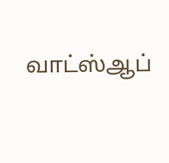வாட்ஸ்ஆப்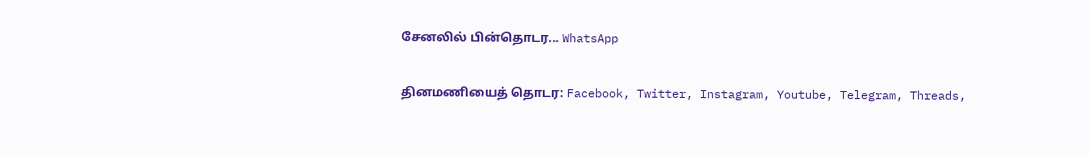சேனலில் பின்தொடர... WhatsApp

தினமணியைத் தொடர: Facebook, Twitter, Instagram, Youtube, Telegram, Threads,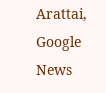Arattai, Google News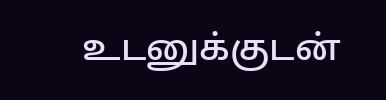உடனுக்குடன்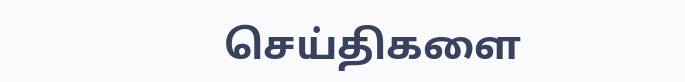செய்திகளை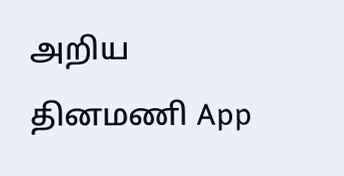அறிய தினமணி App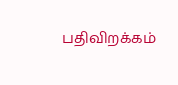பதிவிறக்கம்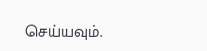செய்யவும்.